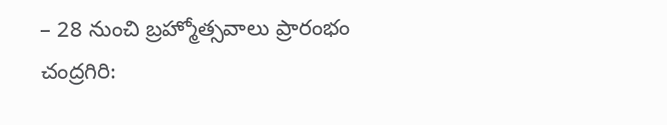– 28 నుంచి బ్రహ్మోత్సవాలు ప్రారంభం
చంద్రగిరి: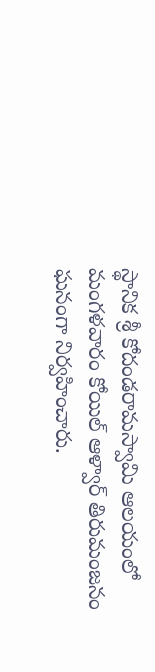స్థానిక శ్రీ కోదండరామస్వామి ఆలయంలో మంగళవారం కోయిల్ ఆళ్వార్ తిరుమంజనం ఘనంగా నిర్వహించారు.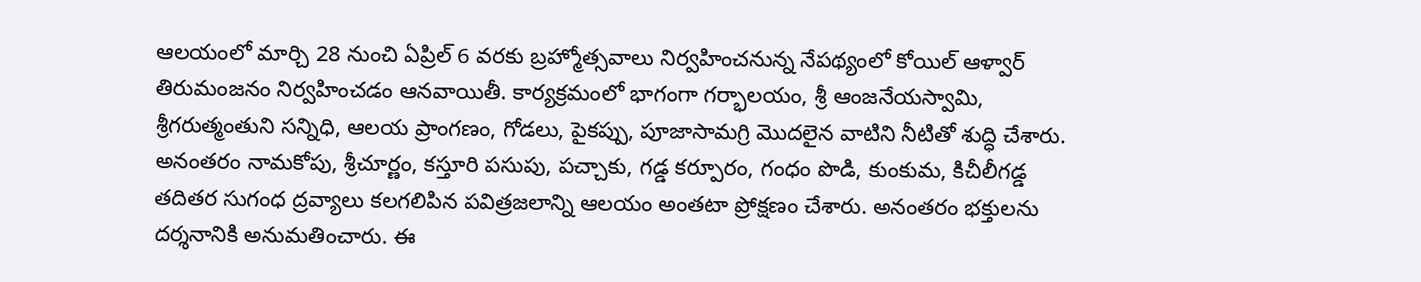ఆలయంలో మార్చి 28 నుంచి ఏప్రిల్ 6 వరకు బ్రహ్మోత్సవాలు నిర్వహించనున్న నేపథ్యంలో కోయిల్ ఆళ్వార్ తిరుమంజనం నిర్వహించడం ఆనవాయితీ. కార్యక్రమంలో భాగంగా గర్భాలయం, శ్రీ ఆంజనేయస్వామి, శ్రీగరుత్మంతుని సన్నిధి, ఆలయ ప్రాంగణం, గోడలు, పైకప్పు, పూజాసామగ్రి మొదలైన వాటిని నీటితో శుద్ధి చేశారు. అనంతరం నామకోపు, శ్రీచూర్ణం, కస్తూరి పసుపు, పచ్చాకు, గడ్డ కర్పూరం, గంధం పొడి, కుంకుమ, కిచీలీగడ్డ తదితర సుగంధ ద్రవ్యాలు కలగలిపిన పవిత్రజలాన్ని ఆలయం అంతటా ప్రోక్షణం చేశారు. అనంతరం భక్తులను దర్శనానికి అనుమతించారు. ఈ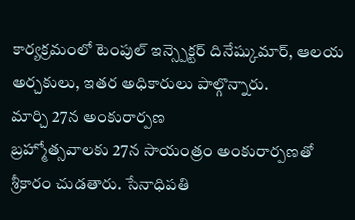కార్యక్రమంలో టెంపుల్ ఇన్స్పెక్టర్ దినేష్కుమార్, ఆలయ అర్చకులు, ఇతర అధికారులు పాల్గొన్నారు.
మార్చి 27న అంకురార్పణ
బ్రహ్మోత్సవాలకు 27న సాయంత్రం అంకురార్పణతో శ్రీకారం చుడతారు. సేనాధిపతి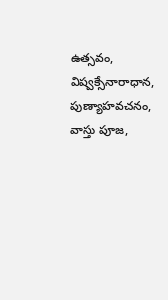ఉత్సవం, విష్వక్సేనారాధాన, పుణ్యాహవచనం, వాస్తు పూజ,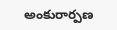అంకురార్పణ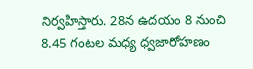నిర్వహిస్తారు. 28న ఉదయం 8 నుంచి 8.45 గంటల మధ్య ధ్వజారోహణం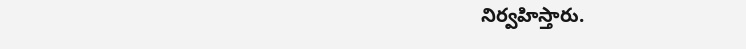నిర్వహిస్తారు.